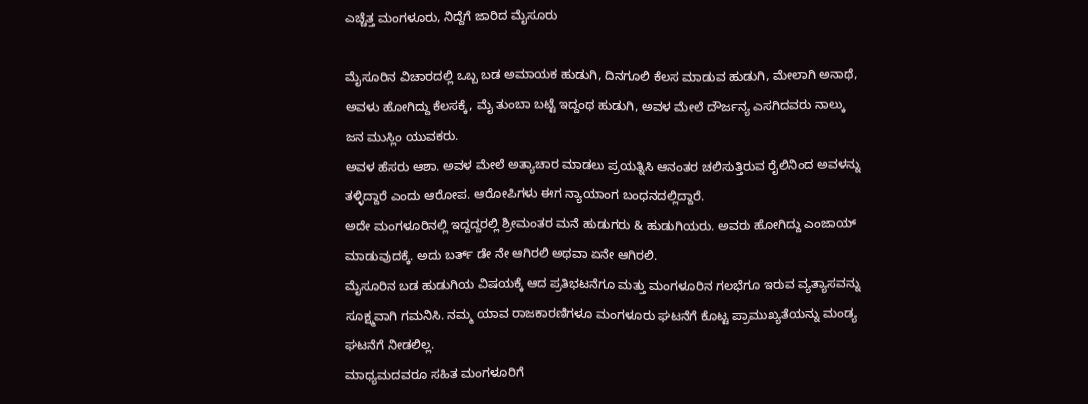ಎಚ್ಚೆತ್ತ ಮಂಗಳೂರು, ನಿದ್ದೆಗೆ ಜಾರಿದ ಮೈಸೂರು

ಮೈಸೂರಿನ ವಿಚಾರದಲ್ಲಿ ಒಬ್ಬ ಬಡ ಅಮಾಯಕ ಹುಡುಗಿ, ದಿನಗೂಲಿ ಕೆಲಸ ಮಾಡುವ ಹುಡುಗಿ, ಮೇಲಾಗಿ ಅನಾಥೆ, ಅವಳು ಹೋಗಿದ್ದು ಕೆಲಸಕ್ಕೆ, ಮೈ ತುಂಬಾ ಬಟ್ಟೆ ಇದ್ದಂಥ ಹುಡುಗಿ, ಅವಳ ಮೇಲೆ ದೌರ್ಜನ್ಯ ಎಸಗಿದವರು ನಾಲ್ಕು ಜನ ಮುಸ್ಲಿಂ ಯುವಕರು.
ಅವಳ ಹೆಸರು ಆಶಾ. ಅವಳ ಮೇಲೆ ಅತ್ಯಾಚಾರ ಮಾಡಲು ಪ್ರಯತ್ನಿಸಿ ಆನಂತರ ಚಲಿಸುತ್ತಿರುವ ರೈಲಿನಿಂದ ಅವಳನ್ನು ತಳ್ಳಿದ್ದಾರೆ ಎಂದು ಆರೋಪ. ಆರೋಪಿಗಳು ಈಗ ನ್ಯಾಯಾಂಗ ಬಂಧನದಲ್ಲಿದ್ದಾರೆ.
ಅದೇ ಮಂಗಳೂರಿನಲ್ಲಿ ಇದ್ದದ್ದರಲ್ಲಿ ಶ್ರೀಮಂತರ ಮನೆ ಹುಡುಗರು & ಹುಡುಗಿಯರು. ಅವರು ಹೋಗಿದ್ದು ಎಂಜಾಯ್ ಮಾಡುವುದಕ್ಕೆ. ಅದು ಬರ್ತ್ ಡೇ ನೇ ಆಗಿರಲಿ ಅಥವಾ ಏನೇ ಆಗಿರಲಿ.
ಮೈಸೂರಿನ ಬಡ ಹುಡುಗಿಯ ವಿಷಯಕ್ಕೆ ಆದ ಪ್ರತಿಭಟನೆಗೂ ಮತ್ತು ಮಂಗಳೂರಿನ ಗಲಭೆಗೂ ಇರುವ ವ್ಯತ್ಯಾಸವನ್ನು ಸೂಕ್ಷ್ಮವಾಗಿ ಗಮನಿಸಿ. ನಮ್ಮ ಯಾವ ರಾಜಕಾರಣಿಗಳೂ ಮಂಗಳೂರು ಘಟನೆಗೆ ಕೊಟ್ಟ ಪ್ರಾಮುಖ್ಯತೆಯನ್ನು ಮಂಡ್ಯ ಘಟನೆಗೆ ನೀಡಲಿಲ್ಲ.
ಮಾಧ್ಯಮದವರೂ ಸಹಿತ ಮಂಗಳೂರಿಗೆ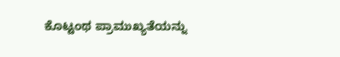ಕೊಟ್ಟಂಥ ಪ್ರಾಮುಖ್ಯತೆಯನ್ನು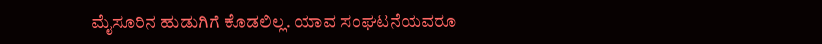ಮೈಸೂರಿನ ಹುಡುಗಿಗೆ ಕೊಡಲಿಲ್ಲ. ಯಾವ ಸಂಘಟನೆಯವರೂ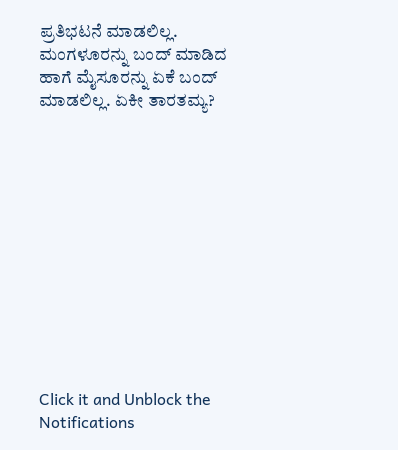ಪ್ರತಿಭಟನೆ ಮಾಡಲಿಲ್ಲ. ಮಂಗಳೂರನ್ನು ಬಂದ್ ಮಾಡಿದ ಹಾಗೆ ಮೈಸೂರನ್ನು ಏಕೆ ಬಂದ್ ಮಾಡಲಿಲ್ಲ. ಏಕೀ ತಾರತಮ್ಯ?












Click it and Unblock the Notifications